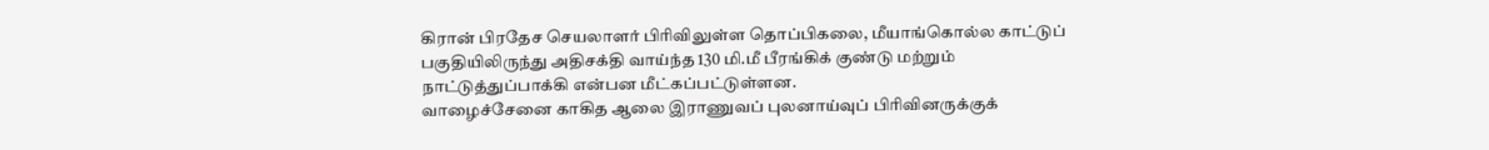கிரான் பிரதேச செயலாளர் பிரிவிலுள்ள தொப்பிகலை, மீயாங்கொல்ல காட்டுப் பகுதியிலிருந்து அதிசக்தி வாய்ந்த 130 மி.மீ பீரங்கிக் குண்டு மற்றும் நாட்டுத்துப்பாக்கி என்பன மீட்கப்பட்டுள்ளன.
வாழைச்சேனை காகித ஆலை இராணுவப் புலனாய்வுப் பிரிவினருக்குக்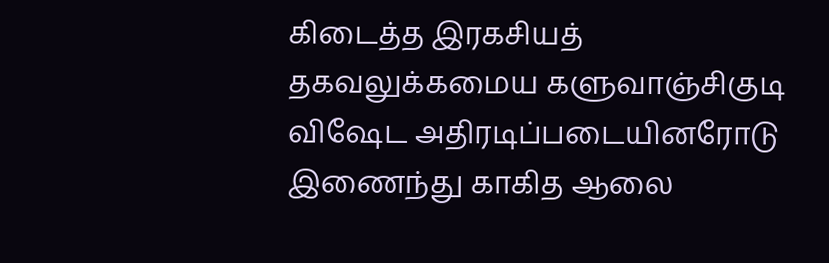கிடைத்த இரகசியத் தகவலுக்கமைய களுவாஞ்சிகுடி விஷேட அதிரடிப்படையினரோடு இணைந்து காகித ஆலை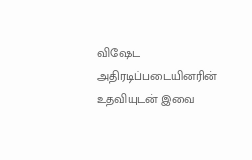விஷேட அதிரடிப்படையினரின் உதவியுடன் இவை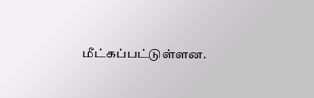மீட்கப்பட்டுள்ளன.